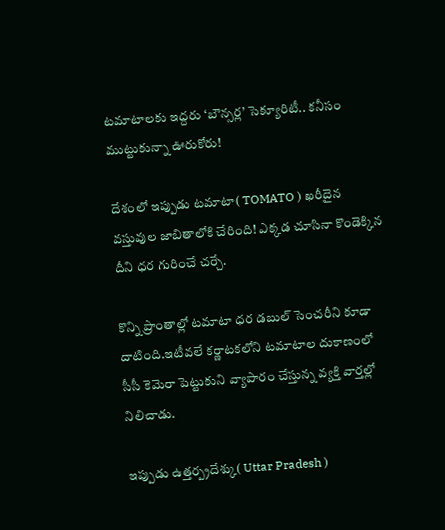టమాటాలకు ఇద్దరు ‘బౌన్సర్ల’ సెక్యూరిటీ.. కనీసం ముట్టుకున్నా ఊరుకోరు!

దేశంలో ఇప్పుడు టమాటా( TOMATO ) ఖరీదైన వస్తువుల జాబితాలోకి చేరింది! ఎక్కడ చూసినా కొండెక్కిన దీని ధర గురించే చర్చే.

కొన్ని ప్రాంతాల్లో టమాటా ధర డబుల్ సెంచరీని కూడా దాటింది.ఇటీవలే కర్ణాటకలోని టమాటాల దుకాణంలో సీసీ కెమెరా పెట్టుకుని వ్యాపారం చేస్తున్న వ్యక్తి వార్తల్లో నిలిచాడు.

ఇప్పుడు ఉత్తర్ప్రదేశ్కు( Uttar Pradesh )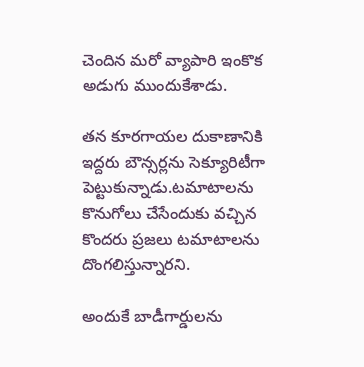చెందిన మరో వ్యాపారి ఇంకొక అడుగు ముందుకేశాడు.

తన కూరగాయల దుకాణానికి ఇద్దరు బౌన్సర్లను సెక్యూరిటీగా పెట్టుకున్నాడు.టమాటాలను కొనుగోలు చేసేందుకు వచ్చిన కొందరు ప్రజలు టమాటాలను దొంగలిస్తున్నారని.

అందుకే బాడీగార్డులను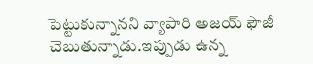పెట్టుకున్నానని వ్యాపారి అజయ్ ఫౌజీ చెబుతున్నాడు.ఇప్పుడు ఉన్న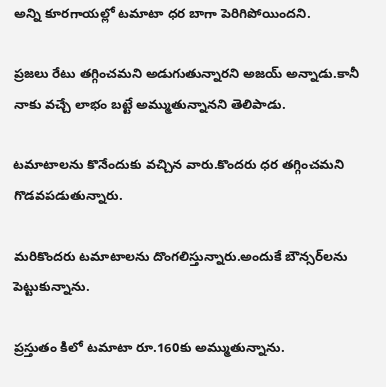అన్ని కూరగాయల్లో టమాటా ధర బాగా పెరిగిపోయిందని.

ప్రజలు రేటు తగ్గించమని అడుగుతున్నారని అజయ్ అన్నాడు.కానీ నాకు వచ్చే లాభం బట్టే అమ్ముతున్నానని తెలిపాడు.

టమాటాలను కొనేందుకు వచ్చిన వారు.కొందరు ధర తగ్గించమని గొడవపడుతున్నారు.

మరికొందరు టమాటాలను దొంగలిస్తున్నారు.అందుకే బౌన్సర్‌లను పెట్టుకున్నాను.

ప్రస్తుతం కిలో టమాటా రూ.160కు అమ్ముతున్నాను.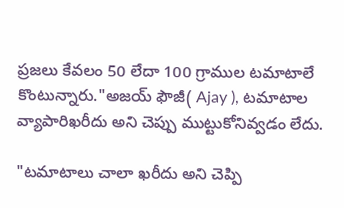ప్రజలు కేవలం 50 లేదా 100 గ్రాముల టమాటాలే కొంటున్నారు."అజయ్ ఫౌజీ( Ajay ), టమాటాల వ్యాపారిఖరీదు అని చెప్పు ముట్టుకోనివ్వడం లేదు.

"టమాటాలు చాలా ఖరీదు అని చెప్పి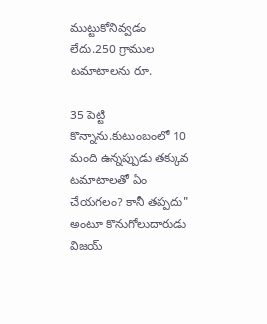ముట్టుకోనివ్వడం లేదు.250 గ్రాముల టమాటాలను రూ.

35 పెట్టి కొన్నాను.కుటుంబంలో 10 మంది ఉన్నప్పుడు తక్కువ టమాటాలతో ఏం చేయగలం? కానీ తప్పదు" అంటూ కొనుగోలుదారుడు విజయ్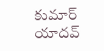కుమార్ యాదవ్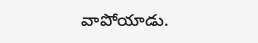వాపోయాడు.